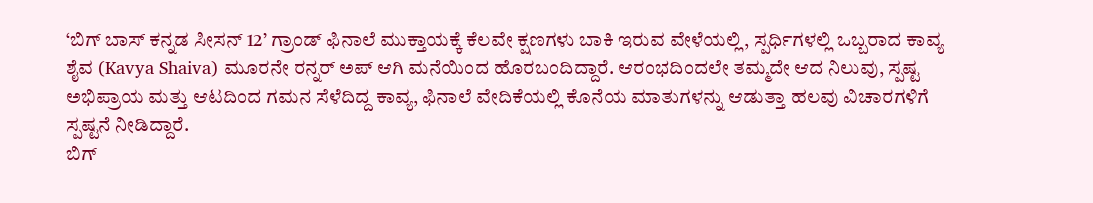‘ಬಿಗ್ ಬಾಸ್ ಕನ್ನಡ ಸೀಸನ್ 12’ ಗ್ರಾಂಡ್ ಫಿನಾಲೆ ಮುಕ್ತಾಯಕ್ಕೆ ಕೆಲವೇ ಕ್ಷಣಗಳು ಬಾಕಿ ಇರುವ ವೇಳೆಯಲ್ಲಿ, ಸ್ಪರ್ಧಿಗಳಲ್ಲಿ ಒಬ್ಬರಾದ ಕಾವ್ಯ ಶೈವ (Kavya Shaiva) ಮೂರನೇ ರನ್ನರ್ ಅಪ್ ಆಗಿ ಮನೆಯಿಂದ ಹೊರಬಂದಿದ್ದಾರೆ. ಆರಂಭದಿಂದಲೇ ತಮ್ಮದೇ ಆದ ನಿಲುವು, ಸ್ಪಷ್ಟ ಅಭಿಪ್ರಾಯ ಮತ್ತು ಆಟದಿಂದ ಗಮನ ಸೆಳೆದಿದ್ದ ಕಾವ್ಯ, ಫಿನಾಲೆ ವೇದಿಕೆಯಲ್ಲಿ ಕೊನೆಯ ಮಾತುಗಳನ್ನು ಆಡುತ್ತಾ ಹಲವು ವಿಚಾರಗಳಿಗೆ ಸ್ಪಷ್ಟನೆ ನೀಡಿದ್ದಾರೆ.
ಬಿಗ್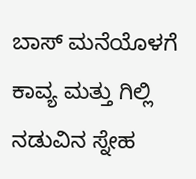ಬಾಸ್ ಮನೆಯೊಳಗೆ ಕಾವ್ಯ ಮತ್ತು ಗಿಲ್ಲಿ ನಡುವಿನ ಸ್ನೇಹ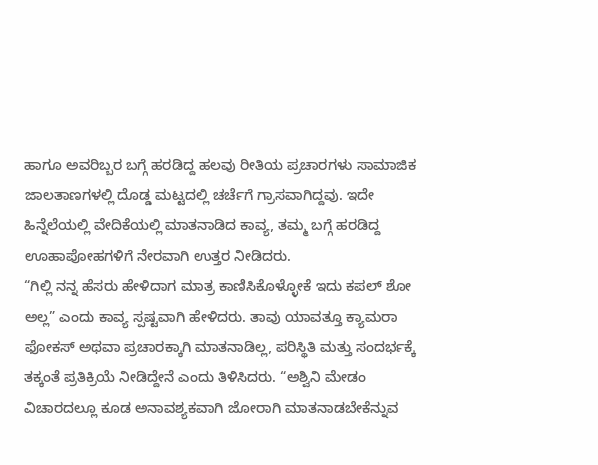ಹಾಗೂ ಅವರಿಬ್ಬರ ಬಗ್ಗೆ ಹರಡಿದ್ದ ಹಲವು ರೀತಿಯ ಪ್ರಚಾರಗಳು ಸಾಮಾಜಿಕ ಜಾಲತಾಣಗಳಲ್ಲಿ ದೊಡ್ಡ ಮಟ್ಟದಲ್ಲಿ ಚರ್ಚೆಗೆ ಗ್ರಾಸವಾಗಿದ್ದವು. ಇದೇ ಹಿನ್ನೆಲೆಯಲ್ಲಿ ವೇದಿಕೆಯಲ್ಲಿ ಮಾತನಾಡಿದ ಕಾವ್ಯ, ತಮ್ಮ ಬಗ್ಗೆ ಹರಡಿದ್ದ ಊಹಾಪೋಹಗಳಿಗೆ ನೇರವಾಗಿ ಉತ್ತರ ನೀಡಿದರು.
“ಗಿಲ್ಲಿ ನನ್ನ ಹೆಸರು ಹೇಳಿದಾಗ ಮಾತ್ರ ಕಾಣಿಸಿಕೊಳ್ಳೋಕೆ ಇದು ಕಪಲ್ ಶೋ ಅಲ್ಲ” ಎಂದು ಕಾವ್ಯ ಸ್ಪಷ್ಟವಾಗಿ ಹೇಳಿದರು. ತಾವು ಯಾವತ್ತೂ ಕ್ಯಾಮರಾ ಫೋಕಸ್ ಅಥವಾ ಪ್ರಚಾರಕ್ಕಾಗಿ ಮಾತನಾಡಿಲ್ಲ, ಪರಿಸ್ಥಿತಿ ಮತ್ತು ಸಂದರ್ಭಕ್ಕೆ ತಕ್ಕಂತೆ ಪ್ರತಿಕ್ರಿಯೆ ನೀಡಿದ್ದೇನೆ ಎಂದು ತಿಳಿಸಿದರು. “ಅಶ್ವಿನಿ ಮೇಡಂ ವಿಚಾರದಲ್ಲೂ ಕೂಡ ಅನಾವಶ್ಯಕವಾಗಿ ಜೋರಾಗಿ ಮಾತನಾಡಬೇಕೆನ್ನುವ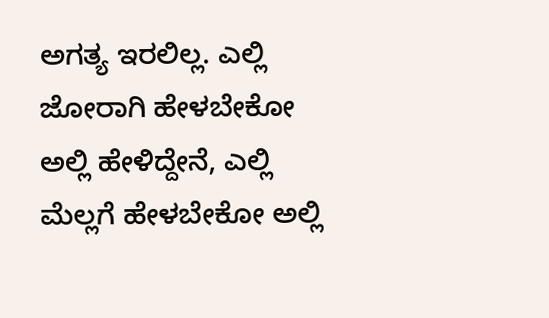ಅಗತ್ಯ ಇರಲಿಲ್ಲ. ಎಲ್ಲಿ ಜೋರಾಗಿ ಹೇಳಬೇಕೋ ಅಲ್ಲಿ ಹೇಳಿದ್ದೇನೆ, ಎಲ್ಲಿ ಮೆಲ್ಲಗೆ ಹೇಳಬೇಕೋ ಅಲ್ಲಿ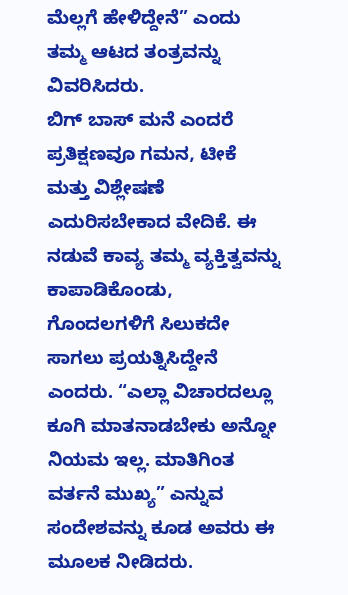ಮೆಲ್ಲಗೆ ಹೇಳಿದ್ದೇನೆ” ಎಂದು ತಮ್ಮ ಆಟದ ತಂತ್ರವನ್ನು ವಿವರಿಸಿದರು.
ಬಿಗ್ ಬಾಸ್ ಮನೆ ಎಂದರೆ ಪ್ರತಿಕ್ಷಣವೂ ಗಮನ, ಟೀಕೆ ಮತ್ತು ವಿಶ್ಲೇಷಣೆ ಎದುರಿಸಬೇಕಾದ ವೇದಿಕೆ. ಈ ನಡುವೆ ಕಾವ್ಯ ತಮ್ಮ ವ್ಯಕ್ತಿತ್ವವನ್ನು ಕಾಪಾಡಿಕೊಂಡು, ಗೊಂದಲಗಳಿಗೆ ಸಿಲುಕದೇ ಸಾಗಲು ಪ್ರಯತ್ನಿಸಿದ್ದೇನೆ ಎಂದರು. “ಎಲ್ಲಾ ವಿಚಾರದಲ್ಲೂ ಕೂಗಿ ಮಾತನಾಡಬೇಕು ಅನ್ನೋ ನಿಯಮ ಇಲ್ಲ. ಮಾತಿಗಿಂತ ವರ್ತನೆ ಮುಖ್ಯ” ಎನ್ನುವ ಸಂದೇಶವನ್ನು ಕೂಡ ಅವರು ಈ ಮೂಲಕ ನೀಡಿದರು.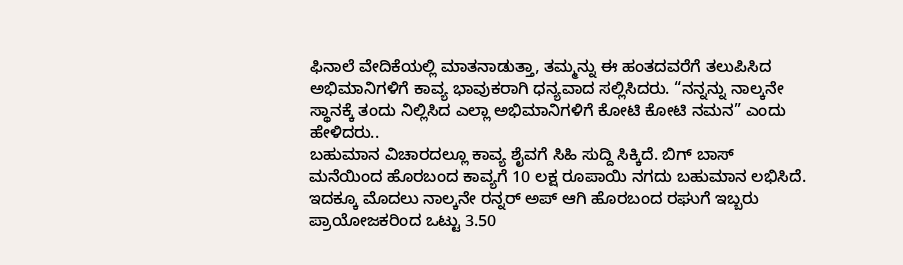ಫಿನಾಲೆ ವೇದಿಕೆಯಲ್ಲಿ ಮಾತನಾಡುತ್ತಾ, ತಮ್ಮನ್ನು ಈ ಹಂತದವರೆಗೆ ತಲುಪಿಸಿದ ಅಭಿಮಾನಿಗಳಿಗೆ ಕಾವ್ಯ ಭಾವುಕರಾಗಿ ಧನ್ಯವಾದ ಸಲ್ಲಿಸಿದರು. “ನನ್ನನ್ನು ನಾಲ್ಕನೇ ಸ್ಥಾನಕ್ಕೆ ತಂದು ನಿಲ್ಲಿಸಿದ ಎಲ್ಲಾ ಅಭಿಮಾನಿಗಳಿಗೆ ಕೋಟಿ ಕೋಟಿ ನಮನ” ಎಂದು ಹೇಳಿದರು..
ಬಹುಮಾನ ವಿಚಾರದಲ್ಲೂ ಕಾವ್ಯ ಶೈವಗೆ ಸಿಹಿ ಸುದ್ದಿ ಸಿಕ್ಕಿದೆ. ಬಿಗ್ ಬಾಸ್ ಮನೆಯಿಂದ ಹೊರಬಂದ ಕಾವ್ಯಗೆ 10 ಲಕ್ಷ ರೂಪಾಯಿ ನಗದು ಬಹುಮಾನ ಲಭಿಸಿದೆ. ಇದಕ್ಕೂ ಮೊದಲು ನಾಲ್ಕನೇ ರನ್ನರ್ ಅಪ್ ಆಗಿ ಹೊರಬಂದ ರಘುಗೆ ಇಬ್ಬರು ಪ್ರಾಯೋಜಕರಿಂದ ಒಟ್ಟು 3.50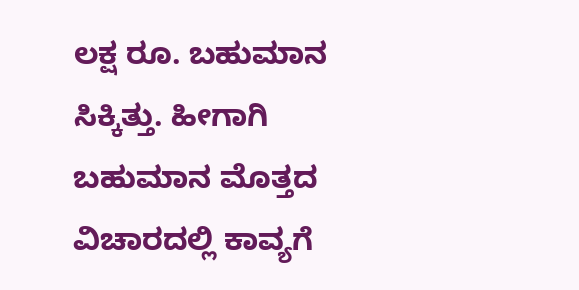ಲಕ್ಷ ರೂ. ಬಹುಮಾನ ಸಿಕ್ಕಿತ್ತು. ಹೀಗಾಗಿ ಬಹುಮಾನ ಮೊತ್ತದ ವಿಚಾರದಲ್ಲಿ ಕಾವ್ಯಗೆ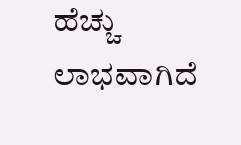ಹೆಚ್ಚು ಲಾಭವಾಗಿದೆ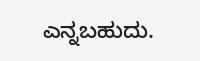ಎನ್ನಬಹುದು.